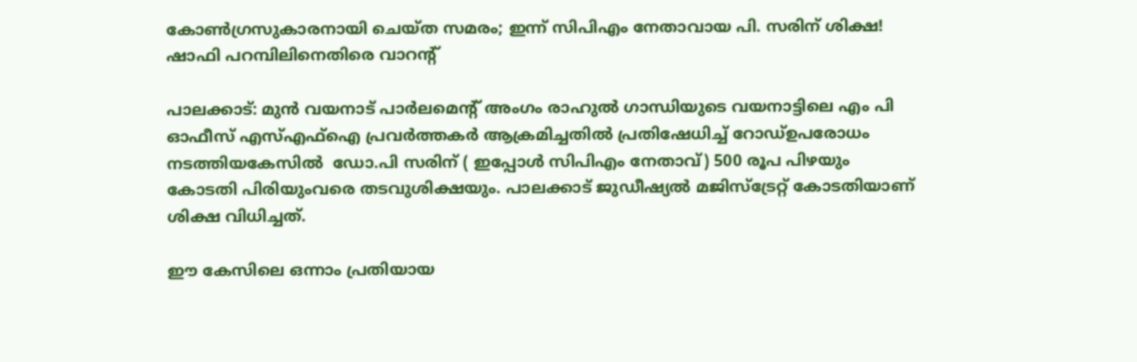കോൺഗ്രസുകാരനായി ചെയ്ത സമരം; ഇന്ന് സിപിഎം നേതാവായ പി. സരിന് ശിക്ഷ! ഷാഫി പറമ്പിലിനെതിരെ വാറന്റ്

പാലക്കാട്: മുൻ വയനാട് പാർലമെന്റ് അംഗം രാഹുൽ ഗാന്ധിയുടെ വയനാട്ടിലെ എം പി ഓഫീസ് എസ്എഫ്ഐ പ്രവർത്തകർ ആക്രമിച്ചതിൽ പ്രതിഷേധിച്ച് റോഡ്ഉപരോധം നടത്തിയകേസിൽ  ഡോ.പി സരിന് ( ഇപ്പോൾ സിപിഎം നേതാവ്) 500 രൂപ പിഴയും കോടതി പിരിയുംവരെ തടവുശിക്ഷയും. പാലക്കാട് ജുഡീഷ്യൽ മജിസ്ട്രേറ്റ് കോടതിയാണ് ശിക്ഷ വിധിച്ചത്.

ഈ കേസിലെ ഒന്നാം പ്രതിയായ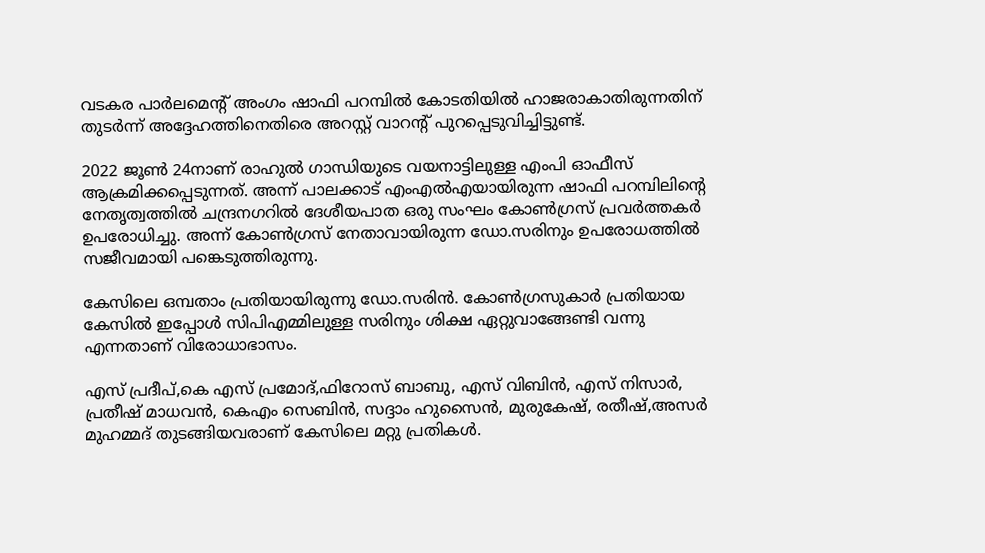വടകര പാർലമെന്റ് അംഗം ഷാഫി പറമ്പിൽ കോടതിയിൽ ഹാജരാകാതിരുന്നതിന് തുടർന്ന് അദ്ദേഹത്തിനെതിരെ അറസ്റ്റ് വാറന്റ് പുറപ്പെടുവിച്ചിട്ടുണ്ട്.

2022 ജൂൺ 24നാണ് രാഹുൽ ഗാന്ധിയുടെ വയനാട്ടിലുള്ള എംപി ഓഫീസ് ആക്രമിക്കപ്പെടുന്നത്. അന്ന് പാലക്കാട് എംഎൽഎയായിരുന്ന ഷാഫി പറമ്പിലിന്റെ നേതൃത്വത്തിൽ ചന്ദ്രനഗറിൽ ദേശീയപാത ഒരു സംഘം കോൺഗ്രസ് പ്രവർത്തകർ ഉപരോധിച്ചു. അന്ന് കോൺഗ്രസ് നേതാവായിരുന്ന ഡോ.സരിനും ഉപരോധത്തിൽ സജീവമായി പങ്കെടുത്തിരുന്നു.

കേസിലെ ഒമ്പതാം പ്രതിയായിരുന്നു ഡോ.സരിൻ. കോൺഗ്രസുകാർ പ്രതിയായ കേസിൽ ഇപ്പോൾ സിപിഎമ്മിലുള്ള സരിനും ശിക്ഷ ഏറ്റുവാങ്ങേണ്ടി വന്നു എന്നതാണ് വിരോധാഭാസം.

എസ് പ്രദീപ്,കെ എസ് പ്രമോദ്,ഫിറോസ് ബാബു, എസ് വിബിൻ, എസ് നിസാർ, പ്രതീഷ് മാധവൻ, കെഎം സെബിൻ, സദ്ദാം ഹുസൈൻ, മുരുകേഷ്, രതീഷ്,അസർ മുഹമ്മദ് തുടങ്ങിയവരാണ് കേസിലെ മറ്റു പ്രതികൾ.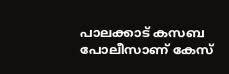പാലക്കാട് കസബ പോലീസാണ് കേസ്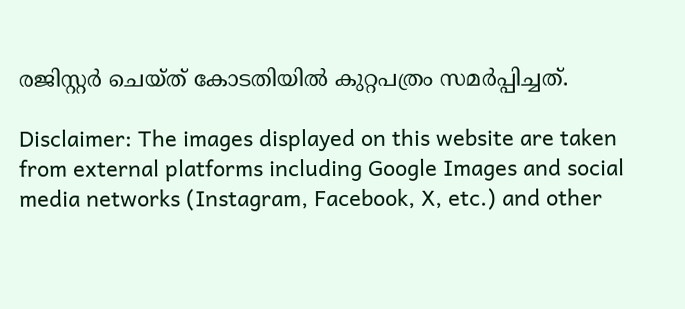രജിസ്റ്റർ ചെയ്ത് കോടതിയിൽ കുറ്റപത്രം സമർപ്പിച്ചത്.

Disclaimer: The images displayed on this website are taken from external platforms including Google Images and social media networks (Instagram, Facebook, X, etc.) and other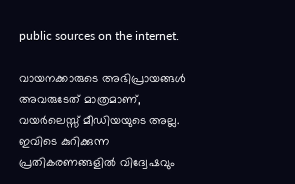public sources on the internet.

വായനക്കാരുടെ അഭിപ്രായങ്ങള്‍ അവരുടേത് മാത്രമാണ്, വയർലെസ്സ് മീഡിയയുടെ അല്ല. ഇവിടെ കുറിക്കുന്ന പ്രതികരണങ്ങളിൽ വിദ്വേഷവും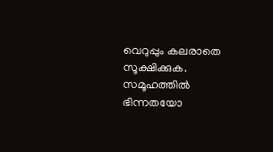വെറുപ്പും കലരാതെ സൂക്ഷിക്കുക. സമൂഹത്തിൽ ഭിന്നതയോ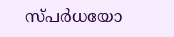സ്‌പർധയോ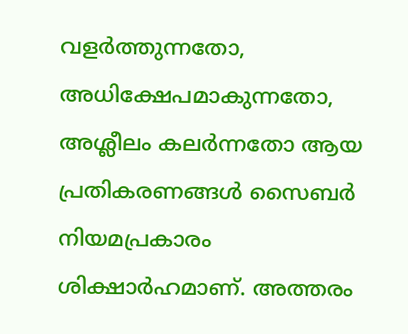വളർത്തുന്നതോ, അധിക്ഷേപമാകുന്നതോ, അശ്ലീലം കലർന്നതോ ആയ പ്രതികരണങ്ങൾ സൈബർ നിയമപ്രകാരം ശിക്ഷാർഹമാണ്. അത്തരം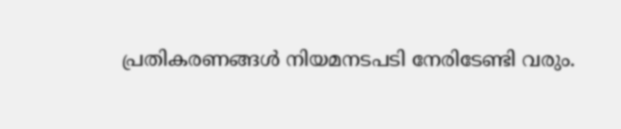പ്രതികരണങ്ങൾ നിയമനടപടി നേരിടേണ്ടി വരും.